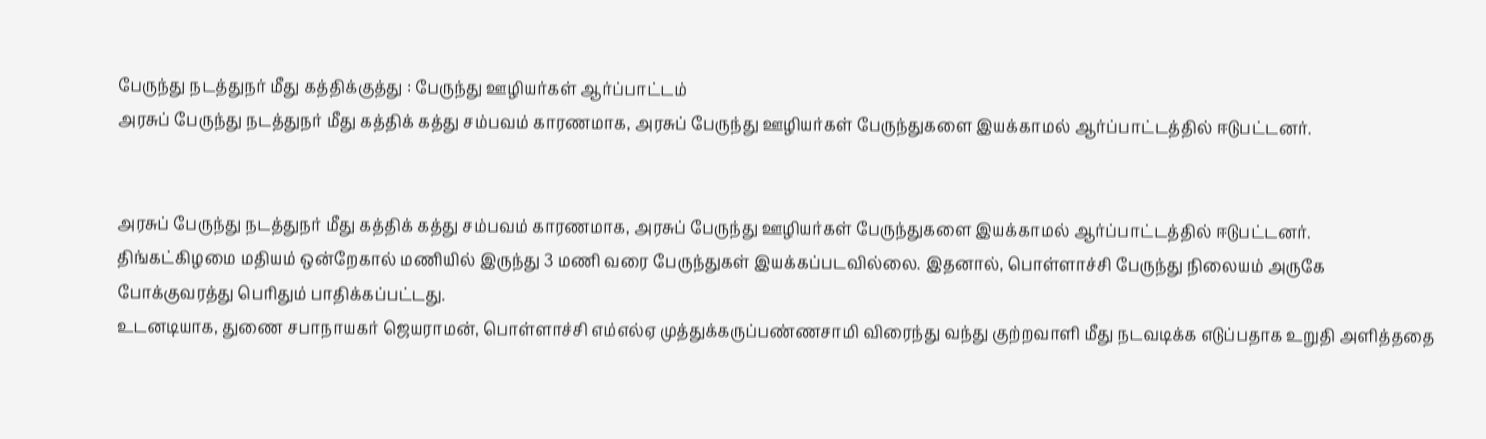பேருந்து நடத்துநர் மீது கத்திக்குத்து : பேருந்து ஊழியர்கள் ஆர்ப்பாட்டம்
அரசுப் பேருந்து நடத்துநர் மீது கத்திக் கத்து சம்பவம் காரணமாக, அரசுப் பேருந்து ஊழியர்கள் பேருந்துகளை இயக்காமல் ஆர்ப்பாட்டத்தில் ஈடுபட்டனர்.


அரசுப் பேருந்து நடத்துநர் மீது கத்திக் கத்து சம்பவம் காரணமாக, அரசுப் பேருந்து ஊழியர்கள் பேருந்துகளை இயக்காமல் ஆர்ப்பாட்டத்தில் ஈடுபட்டனர்.
திங்கட்கிழமை மதியம் ஒன்றேகால் மணியில் இருந்து 3 மணி வரை பேருந்துகள் இயக்கப்படவில்லை. இதனால், பொள்ளாச்சி பேருந்து நிலையம் அருகே போக்குவரத்து பெரிதும் பாதிக்கப்பட்டது.
உடனடியாக, துணை சபாநாயகர் ஜெயராமன், பொள்ளாச்சி எம்எல்ஏ முத்துக்கருப்பண்ணசாமி விரைந்து வந்து குற்றவாளி மீது நடவடிக்க எடுப்பதாக உறுதி அளித்ததை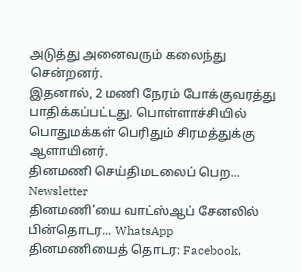அடுத்து அனைவரும் கலைந்து சென்றனர்.
இதனால், 2 மணி நேரம் போக்குவரத்து பாதிக்கப்பட்டது. பொள்ளாச்சியில் பொதுமக்கள் பெரிதும் சிரமத்துக்கு ஆளாயினர்.
தினமணி செய்திமடலைப் பெற... Newsletter
தினமணி'யை வாட்ஸ்ஆப் சேனலில் பின்தொடர... WhatsApp
தினமணியைத் தொடர: Facebook,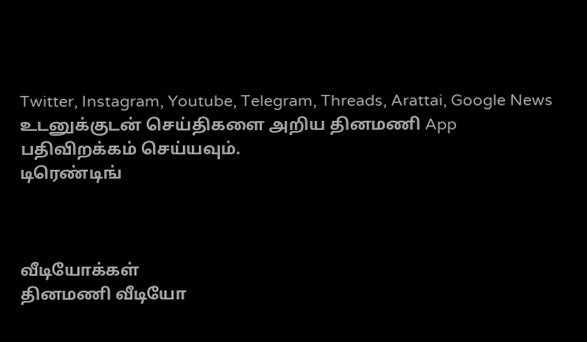Twitter, Instagram, Youtube, Telegram, Threads, Arattai, Google News
உடனுக்குடன் செய்திகளை அறிய தினமணி App பதிவிறக்கம் செய்யவும்.
டிரெண்டிங்



வீடியோக்கள்
தினமணி வீடியோ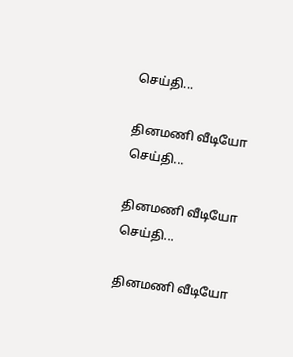செய்தி...

தினமணி வீடியோ செய்தி...

தினமணி வீடியோ செய்தி...

தினமணி வீடியோ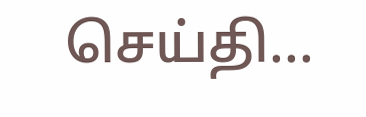செய்தி...